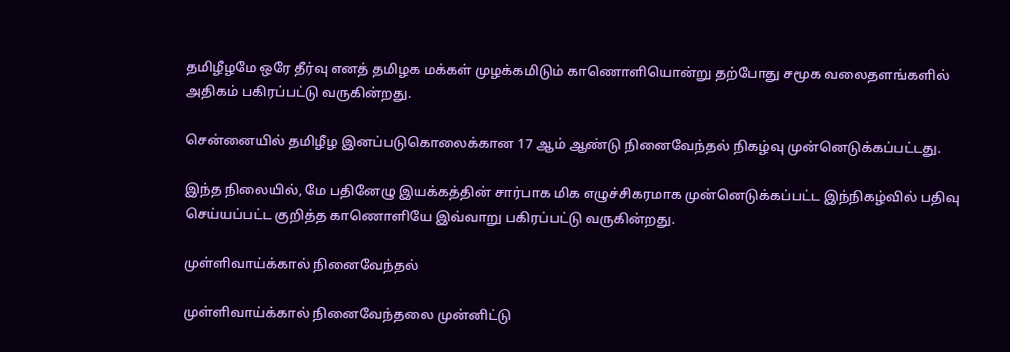தமிழீழமே ஒரே தீர்வு எனத் தமிழக மக்கள் முழக்கமிடும் காணொளியொன்று தற்போது சமூக வலைதளங்களில் அதிகம் பகிரப்பட்டு வருகின்றது.

சென்னையில் தமிழீழ இனப்படுகொலைக்கான 17 ஆம் ஆண்டு நினைவேந்தல் நிகழ்வு முன்னெடுக்கப்பட்டது.

இந்த நிலையில், மே பதினேழு இயக்கத்தின் சார்பாக மிக எழுச்சிகரமாக முன்னெடுக்கப்பட்ட இந்நிகழ்வில் பதிவு செய்யப்பட்ட குறித்த காணொளியே இவ்வாறு பகிரப்பட்டு வருகின்றது.

முள்ளிவாய்க்கால் நினைவேந்தல்

முள்ளிவாய்க்கால் நினைவேந்தலை முன்னிட்டு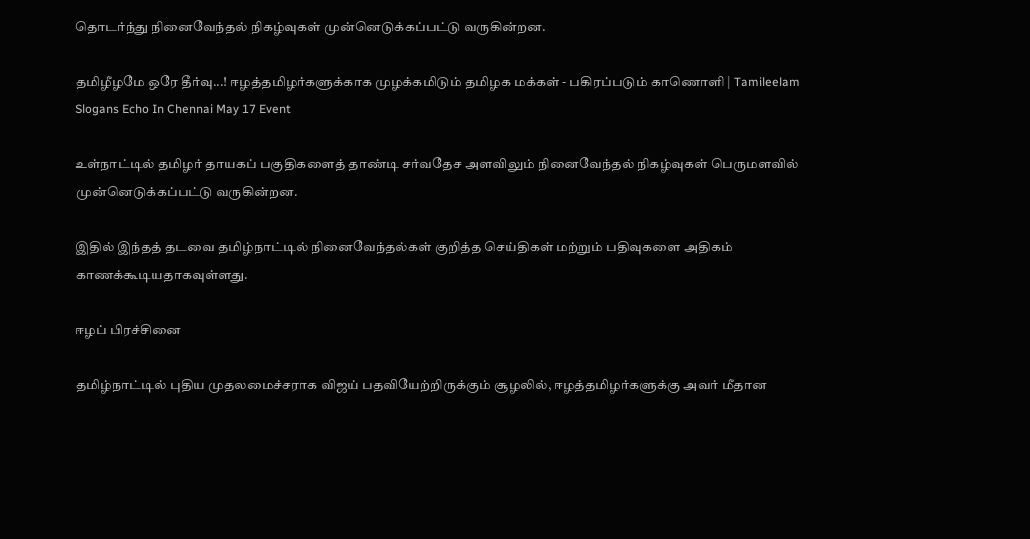தொடர்ந்து நினைவேந்தல் நிகழ்வுகள் முன்னெடுக்கப்பட்டு வருகின்றன.

தமிழீழமே ஒரே தீர்வு...! ஈழத்தமிழர்களுக்காக முழக்கமிடும் தமிழக மக்கள் - பகிரப்படும் காணொளி | Tamileelam Slogans Echo In Chennai May 17 Event

உள்நாட்டில் தமிழர் தாயகப் பகுதிகளைத் தாண்டி சர்வதேச அளவிலும் நினைவேந்தல் நிகழ்வுகள் பெருமளவில் முன்னெடுக்கப்பட்டு வருகின்றன.

இதில் இந்தத் தடவை தமிழ்நாட்டில் நினைவேந்தல்கள் குறித்த செய்திகள் மற்றும் பதிவுகளை அதிகம் காணக்கூடியதாகவுள்ளது.

ஈழப் பிரச்சினை

தமிழ்நாட்டில் புதிய முதலமைச்சராக விஜய் பதவியேற்றிருக்கும் சூழலில், ஈழத்தமிழர்களுக்கு அவர் மீதான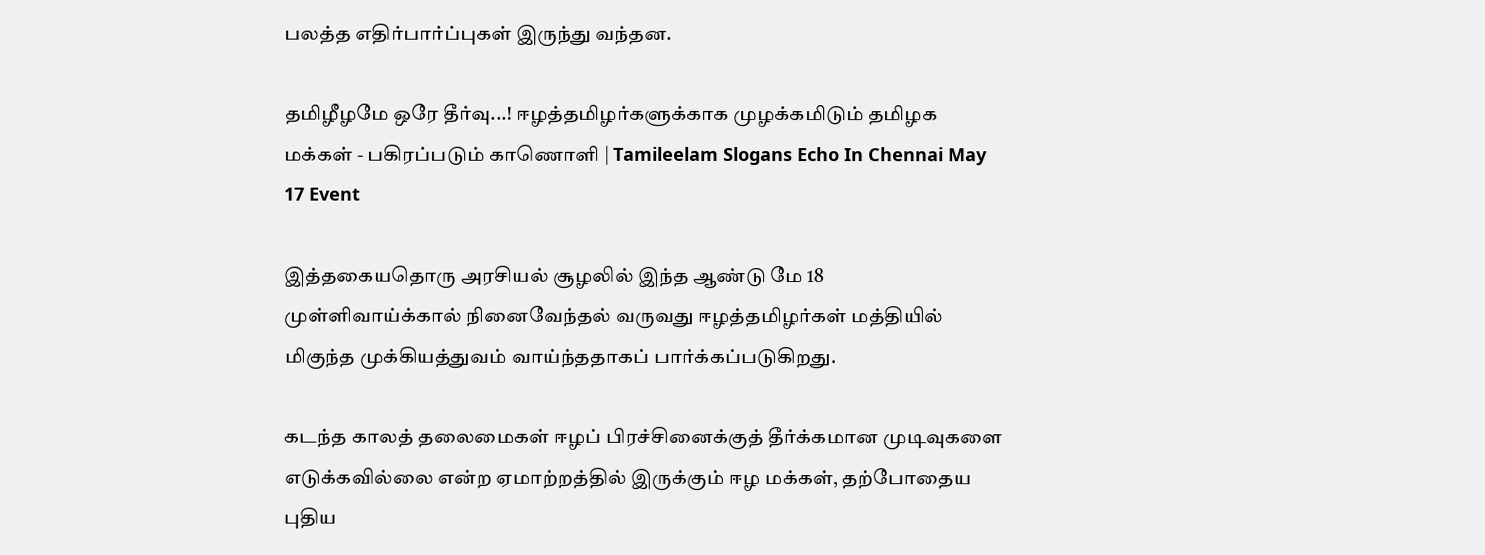பலத்த எதிர்பார்ப்புகள் இருந்து வந்தன.

தமிழீழமே ஒரே தீர்வு...! ஈழத்தமிழர்களுக்காக முழக்கமிடும் தமிழக மக்கள் - பகிரப்படும் காணொளி | Tamileelam Slogans Echo In Chennai May 17 Event

இத்தகையதொரு அரசியல் சூழலில் இந்த ஆண்டு மே 18 முள்ளிவாய்க்கால் நினைவேந்தல் வருவது ஈழத்தமிழர்கள் மத்தியில் மிகுந்த முக்கியத்துவம் வாய்ந்ததாகப் பார்க்கப்படுகிறது.

கடந்த காலத் தலைமைகள் ஈழப் பிரச்சினைக்குத் தீர்க்கமான முடிவுகளை எடுக்கவில்லை என்ற ஏமாற்றத்தில் இருக்கும் ஈழ மக்கள், தற்போதைய புதிய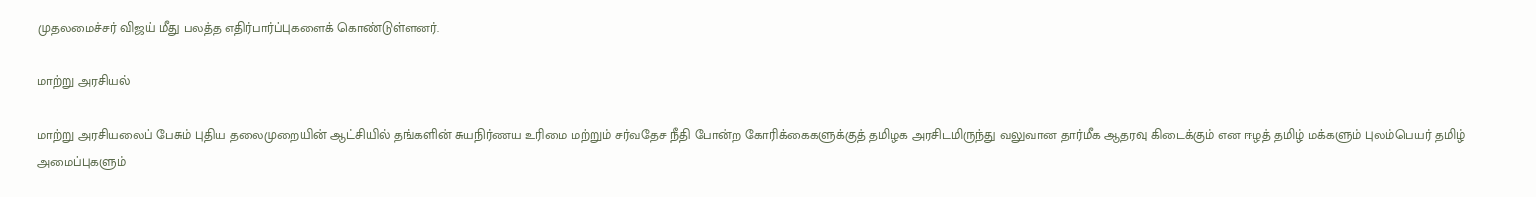முதலமைச்சர் விஜய் மீது பலத்த எதிர்பார்ப்புகளைக் கொண்டுள்ளனர்.

மாற்று அரசியல்

மாற்று அரசியலைப் பேசும் புதிய தலைமுறையின் ஆட்சியில் தங்களின் சுயநிர்ணய உரிமை மற்றும் சர்வதேச நீதி போன்ற கோரிக்கைகளுக்குத் தமிழக அரசிடமிருந்து வலுவான தார்மீக ஆதரவு கிடைக்கும் என ஈழத் தமிழ் மக்களும் புலம்பெயர் தமிழ் அமைப்புகளும்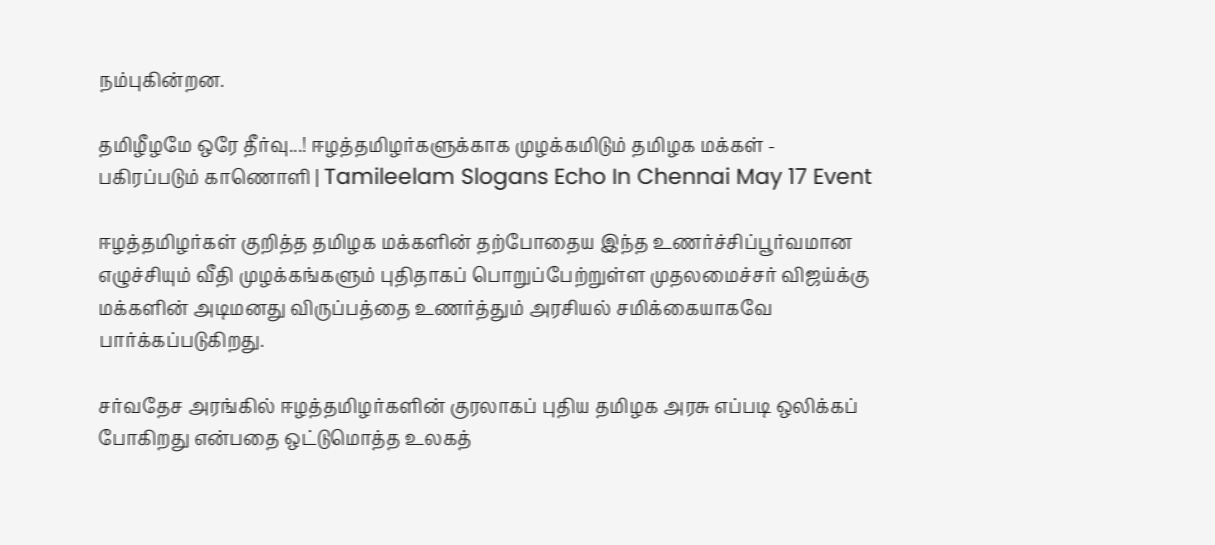நம்புகின்றன.

தமிழீழமே ஒரே தீர்வு...! ஈழத்தமிழர்களுக்காக முழக்கமிடும் தமிழக மக்கள் - பகிரப்படும் காணொளி | Tamileelam Slogans Echo In Chennai May 17 Event

ஈழத்தமிழர்கள் குறித்த தமிழக மக்களின் தற்போதைய இந்த உணர்ச்சிப்பூர்வமான எழுச்சியும் வீதி முழக்கங்களும் புதிதாகப் பொறுப்பேற்றுள்ள முதலமைச்சர் விஜய்க்கு மக்களின் அடிமனது விருப்பத்தை உணர்த்தும் அரசியல் சமிக்கையாகவே பார்க்கப்படுகிறது.

சர்வதேச அரங்கில் ஈழத்தமிழர்களின் குரலாகப் புதிய தமிழக அரசு எப்படி ஒலிக்கப் போகிறது என்பதை ஒட்டுமொத்த உலகத்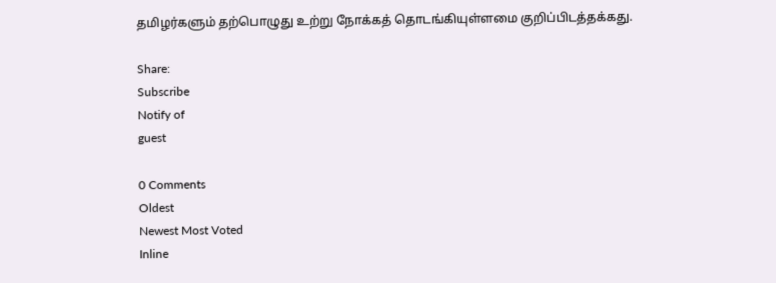தமிழர்களும் தற்பொழுது உற்று நோக்கத் தொடங்கியுள்ளமை குறிப்பிடத்தக்கது.

Share:
Subscribe
Notify of
guest

0 Comments
Oldest
Newest Most Voted
Inline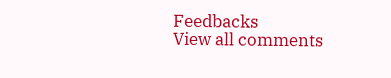Feedbacks
View all comments